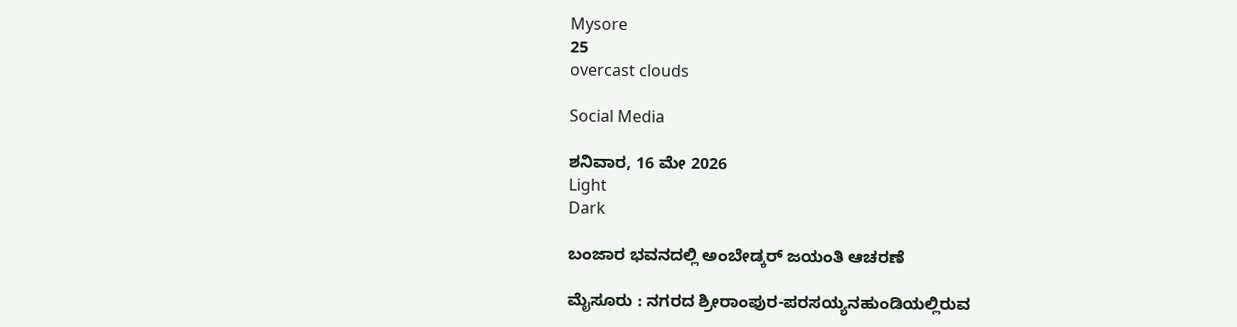Mysore
25
overcast clouds

Social Media

ಶನಿವಾರ, 16 ಮೇ 2026
Light
Dark

ಬಂಜಾರ ಭವನದಲ್ಲಿ ಅಂಬೇಡ್ಕರ್ ಜಯಂತಿ ಆಚರಣೆ

ಮೈಸೂರು : ನಗರದ ಶ್ರೀರಾಂಪುರ-ಪರಸಯ್ಯನಹುಂಡಿಯಲ್ಲಿರುವ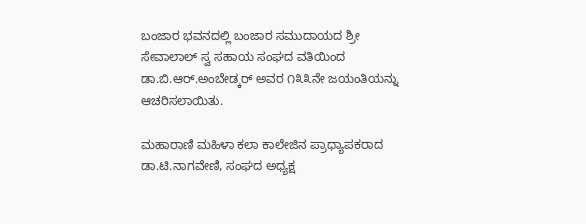ಬಂಜಾರ ಭವನದಲ್ಲಿ ಬಂಜಾರ ಸಮುದಾಯದ ಶ್ರೀ ಸೇವಾಲಾಲ್ ಸ್ವ ಸಹಾಯ ಸಂಘದ ವತಿಯಿಂದ ಡಾ.ಬಿ.ಆರ್.ಅಂಬೇಡ್ಕರ್ ಅವರ ೧೩೩ನೇ ಜಯಂತಿಯನ್ನು ಆಚರಿಸಲಾಯಿತು.

ಮಹಾರಾಣಿ ಮಹಿಳಾ ಕಲಾ ಕಾಲೇಜಿನ ಪ್ರಾಧ್ಯಾಪಕರಾದ ಡಾ.ಟಿ.ನಾಗವೇಣಿ, ಸಂಘದ ಅಧ್ಯಕ್ಷ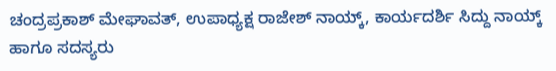ಚಂದ್ರಪ್ರಕಾಶ್ ಮೇಘಾವತ್, ಉಪಾಧ್ಯಕ್ಷ ರಾಜೇಶ್ ನಾಯ್ಕ್, ಕಾರ್ಯದರ್ಶಿ ಸಿದ್ದು ನಾಯ್ಕ್ ಹಾಗೂ ಸದಸ್ಯರು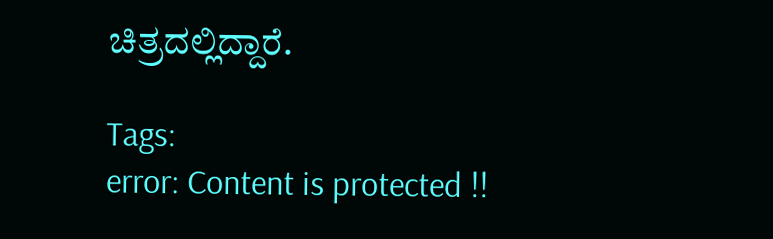ಚಿತ್ರದಲ್ಲಿದ್ದಾರೆ.

Tags:
error: Content is protected !!